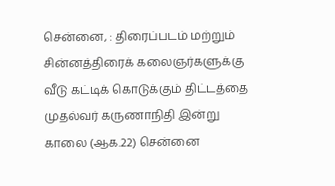சென்னை, : திரைப்படம் மற்றும் சின்னத்திரைக் கலைஞர்களுக்கு வீடு கட்டிக் கொடுக்கும் திட்டத்தை முதல்வர் கருணாநிதி இன்று காலை (ஆக.22) சென்னை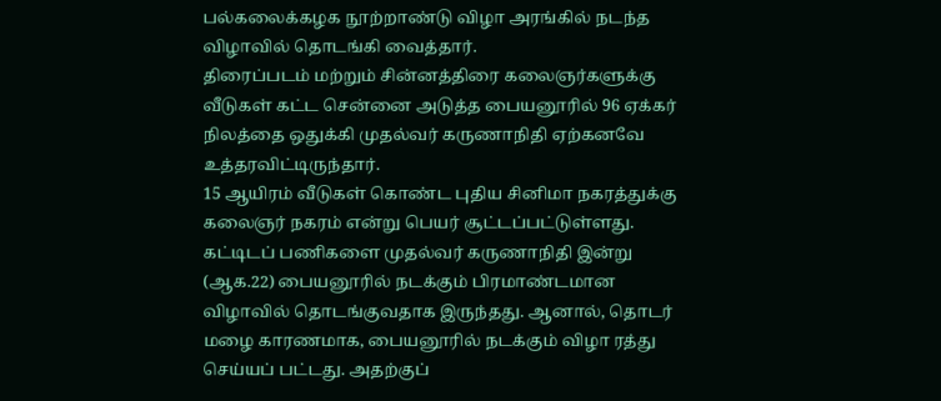பல்கலைக்கழக நூற்றாண்டு விழா அரங்கில் நடந்த விழாவில் தொடங்கி வைத்தார்.
திரைப்படம் மற்றும் சின்னத்திரை கலைஞர்களுக்கு வீடுகள் கட்ட சென்னை அடுத்த பையனூரில் 96 ஏக்கர் நிலத்தை ஒதுக்கி முதல்வர் கருணாநிதி ஏற்கனவே உத்தரவிட்டிருந்தார்.
15 ஆயிரம் வீடுகள் கொண்ட புதிய சினிமா நகரத்துக்கு கலைஞர் நகரம் என்று பெயர் சூட்டப்பட்டுள்ளது.
கட்டிடப் பணிகளை முதல்வர் கருணாநிதி இன்று (ஆக.22) பையனூரில் நடக்கும் பிரமாண்டமான விழாவில் தொடங்குவதாக இருந்தது. ஆனால், தொடர் மழை காரணமாக, பையனூரில் நடக்கும் விழா ரத்து செய்யப் பட்டது. அதற்குப்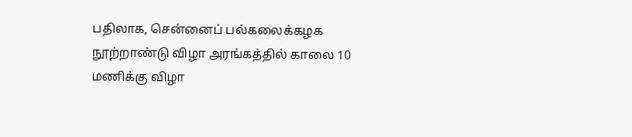பதிலாக, சென்னைப் பல்கலைக்கழக நூற்றாண்டு விழா அரங்கத்தில் காலை 10 மணிக்கு விழா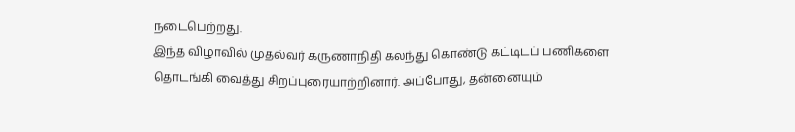நடைபெற்றது.
இந்த விழாவில் முதல்வர் கருணாநிதி கலந்து கொண்டு கட்டிடப் பணிகளை தொடங்கி வைத்து சிறப்புரையாற்றினார். அப்போது, தன்னையும்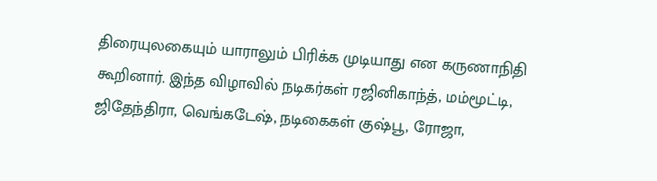திரையுலகையும் யாராலும் பிரிக்க முடியாது என கருணாநிதி கூறினார். இந்த விழாவில் நடிகர்கள் ரஜினிகாந்த், மம்மூட்டி, ஜிதேந்திரா, வெங்கடேஷ், நடிகைகள் குஷ்பூ, ரோஜா,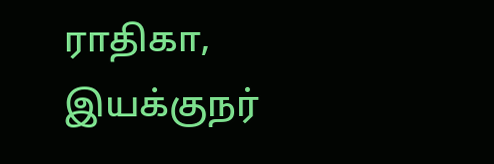ராதிகா, இயக்குநர்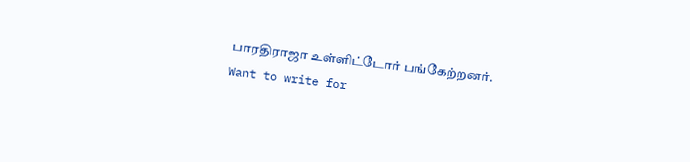பாரதிராஜா உள்ளிட்டோர் பங்கேற்றனர்.
Want to write for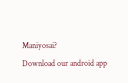Maniyosai?
Download our android app